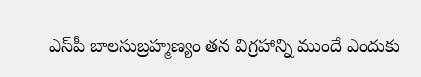ఎస్‌పీ బాలసుబ్రహ్మణ్యం తన విగ్రహాన్ని ముందే ఎందుకు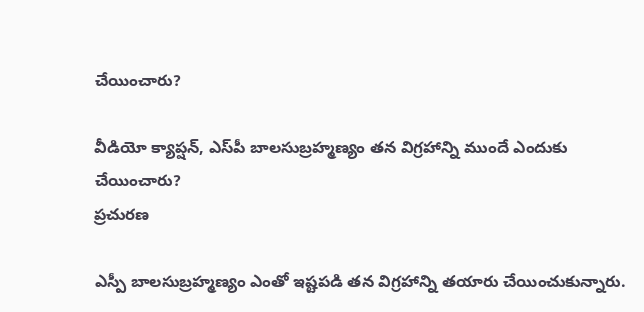చేయించారు?

వీడియో క్యాప్షన్, ఎస్‌పీ బాలసుబ్రహ్మణ్యం తన విగ్రహాన్ని ముందే ఎందుకు చేయించారు?
ప్రచురణ

ఎస్పీ బాలసుబ్రహ్మణ్యం ఎంతో ఇష్టపడి తన విగ్రహాన్ని తయారు చేయించుకున్నారు.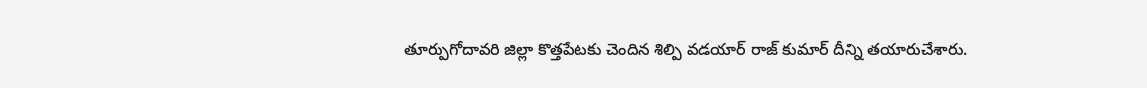తూర్పుగోదావరి జిల్లా కొత్తపేటకు చెందిన శిల్పి వడయార్ రాజ్ కుమార్ దీన్ని తయారుచేశారు.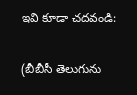ఇవి కూడా చదవండి:

(బీబీసీ తెలుగును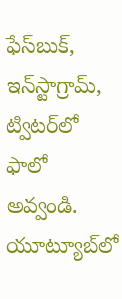ఫేస్‌బుక్, ఇన్‌స్టాగ్రామ్‌, ట్విటర్‌లో ఫాలో అవ్వండి. యూట్యూబ్‌లో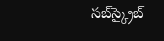సబ్‌స్క్రైబ్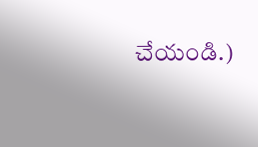చేయండి.)